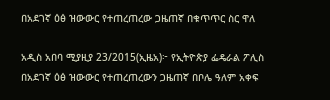በአደገኛ ዕፅ ዝውውር የተጠረጠረው ጋዜጠኛ በቁጥጥር ስር ዋለ

አዲስ አበባ ሚያዚያ 23/2015(ኢዜአ)፦ የኢትዮጵያ ፌዴራል ፖሊስ በአደገኛ ዕፅ ዝውውር የተጠረጠረውን ጋዜጠኛ በቦሌ ዓለም አቀፍ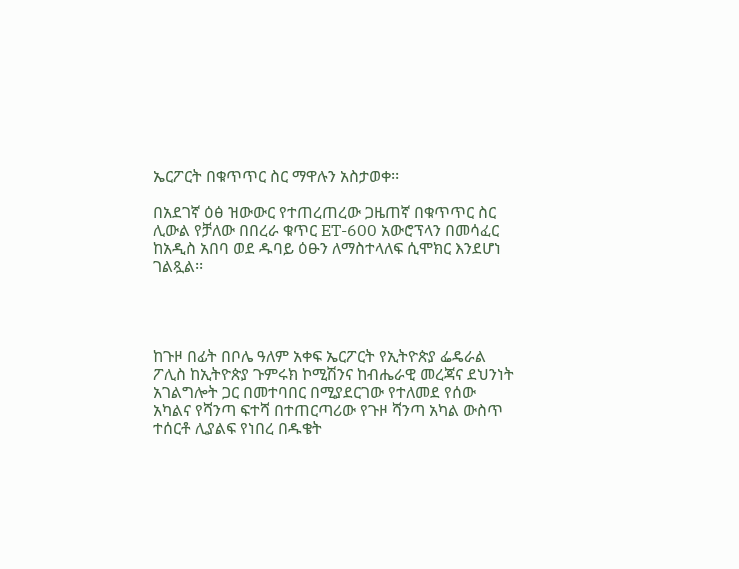ኤርፖርት በቁጥጥር ስር ማዋሉን አስታወቀ፡፡

በአደገኛ ዕፅ ዝውውር የተጠረጠረው ጋዜጠኛ በቁጥጥር ስር ሊውል የቻለው በበረራ ቁጥር ET-600 አውሮፕላን በመሳፈር ከአዲስ አበባ ወደ ዱባይ ዕፁን ለማስተላለፍ ሲሞክር እንደሆነ ገልጿል፡፡




ከጉዞ በፊት በቦሌ ዓለም አቀፍ ኤርፖርት የኢትዮጵያ ፌዴራል ፖሊስ ከኢትዮጵያ ጉምሩክ ኮሚሽንና ከብሔራዊ መረጃና ደህንነት አገልግሎት ጋር በመተባበር በሚያደርገው የተለመደ የሰው አካልና የሻንጣ ፍተሻ በተጠርጣሪው የጉዞ ሻንጣ አካል ውስጥ ተሰርቶ ሊያልፍ የነበረ በዱቄት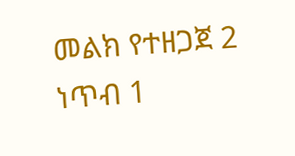መልክ የተዘጋጀ 2 ነጥብ 1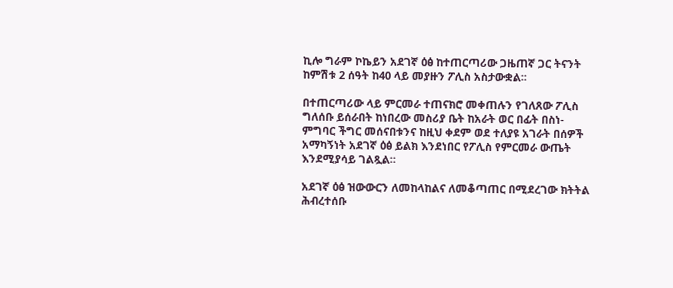ኪሎ ግራም ኮኬይን አደገኛ ዕፅ ከተጠርጣሪው ጋዜጠኛ ጋር ትናንት ከምሽቱ 2 ሰዓት ከ40 ላይ መያዙን ፖሊስ አስታውቋል፡፡

በተጠርጣሪው ላይ ምርመራ ተጠናክሮ መቀጠሉን የገለጸው ፖሊስ ግለሰቡ ይሰራበት ከነበረው መስሪያ ቤት ከአራት ወር በፊት በስነ-ምግባር ችግር መሰናበቱንና ከዚህ ቀደም ወደ ተለያዩ አገራት በሰዎች አማካኝነት አደገኛ ዕፅ ይልክ እንደነበር የፖሊስ የምርመራ ውጤት እንደሚያሳይ ገልጿል።

አደገኛ ዕፅ ዝውውርን ለመከላከልና ለመቆጣጠር በሚደረገው ክትትል ሕብረተሰቡ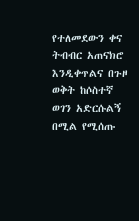የተለመደውን ቀና ትብብር አጠናክሮ እንዲቀጥልና በጉዞ ወቅት ከሶስተኛ ወገን አድርሱልኝ በሚል የሚሰጡ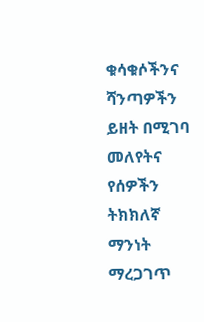ቁሳቁሶችንና ሻንጣዎችን ይዘት በሚገባ መለየትና የሰዎችን ትክክለኛ ማንነት ማረጋገጥ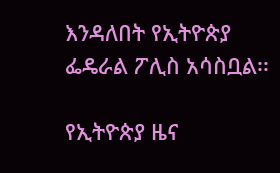እንዳለበት የኢትዮጵያ ፌዴራል ፖሊስ አሳስቧል፡፡

የኢትዮጵያ ዜና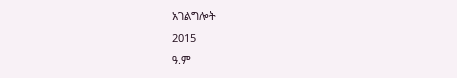አገልግሎት
2015
ዓ.ም